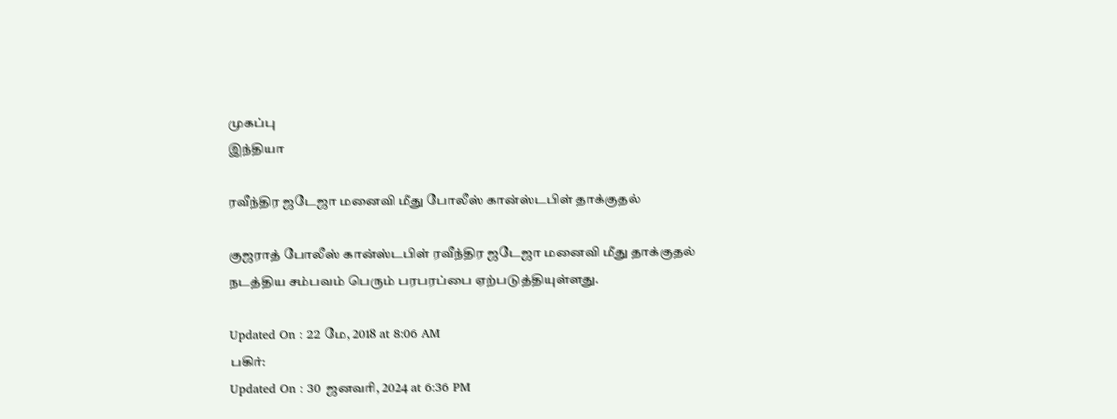முகப்பு
இந்தியா

ரவீந்திர ஜடேஜா மனைவி மீது போலீஸ் கான்ஸ்டபிள் தாக்குதல்

குஜராத் போலீஸ் கான்ஸ்டபிள் ரவீந்திர ஜடேஜா மனைவி மீது தாக்குதல் நடத்திய சம்பவம் பெரும் பரபரப்பை ஏற்படுத்தியுள்ளது.

Updated On : 22 மே, 2018 at 8:06 AM
பகிர்:
Updated On : 30 ஜனவரி, 2024 at 6:36 PM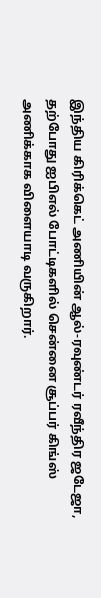இந்திய கிரிக்கெட் அணியின் ஆல்-ரவுண்டர் ரவீந்திர ஜடேஜா, தற்போது ஐபிஎல் போட்டிகளில் சென்னை சூப்பர் கிங்ஸ் அணிக்காக விளையாடி வருகிறார்.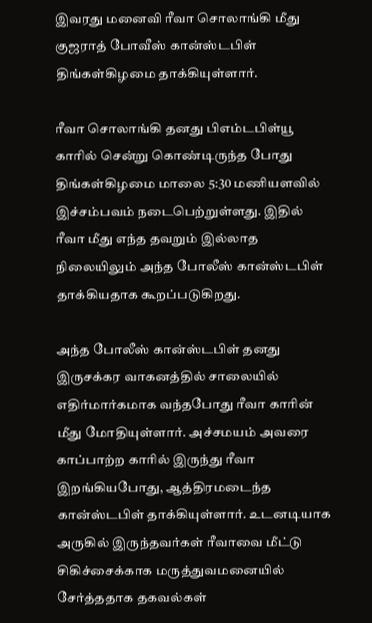இவரது மனைவி ரீவா சொலாங்கி மீது குஜராத் போவீஸ் கான்ஸ்டபிள் திங்கள்கிழமை தாக்கியுள்ளார்.

ரீவா சொலாங்கி தனது பிஎம்டபிள்யூ காரில் சென்று கொண்டிருந்த போது திங்கள்கிழமை மாலை 5:30 மணியளவில் இச்சம்பவம் நடைபெற்றுள்ளது. இதில் ரீவா மீது எந்த தவறும் இல்லாத நிலையிலும் அந்த போலீஸ் கான்ஸ்டபிள் தாக்கியதாக கூறப்படுகிறது.

அந்த போலீஸ் கான்ஸ்டபிள் தனது இருசக்கர வாகனத்தில் சாலையில் எதிர்மார்கமாக வந்தபோது ரீவா காரின் மீது மோதியுள்ளார். அச்சமயம் அவரை காப்பாற்ற காரில் இருந்து ரீவா இறங்கியபோது, ஆத்திரமடைந்த கான்ஸ்டபிள் தாக்கியுள்ளார். உடனடியாக அருகில் இருந்தவர்கள் ரீவாவை மீட்டு சிகிச்சைக்காக மருத்துவமனையில் சேர்த்ததாக தகவல்கள்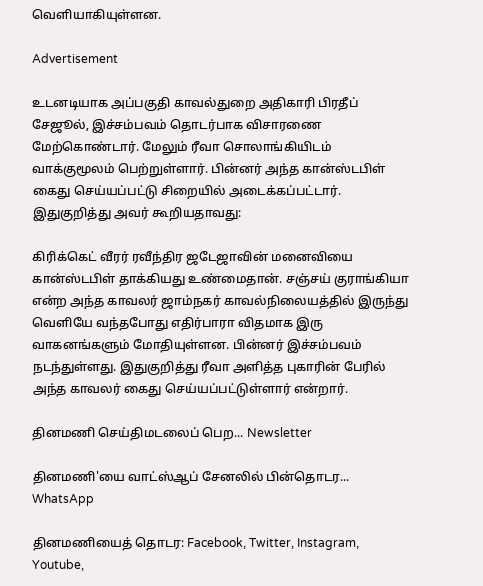வெளியாகியுள்ளன.

Advertisement

உடனடியாக அப்பகுதி காவல்துறை அதிகாரி பிரதீப் சேஜூல், இச்சம்பவம் தொடர்பாக விசாரணை மேற்கொண்டார். மேலும் ரீவா சொலாங்கியிடம் வாக்குமூலம் பெற்றுள்ளார். பின்னர் அந்த கான்ஸ்டபிள் கைது செய்யப்பட்டு சிறையில் அடைக்கப்பட்டார். இதுகுறித்து அவர் கூறியதாவது:

கிரிக்கெட் வீரர் ரவீந்திர ஜடேஜாவின் மனைவியை கான்ஸ்டபிள் தாக்கியது உண்மைதான். சஞ்சய் குராங்கியா என்ற அந்த காவலர் ஜாம்நகர் காவல்நிலையத்தில் இருந்து வெளியே வந்தபோது எதிர்பாரா விதமாக இரு வாகனங்களும் மோதியுள்ளன. பின்னர் இச்சம்பவம் நடந்துள்ளது. இதுகுறித்து ரீவா அளித்த புகாரின் பேரில் அந்த காவலர் கைது செய்யப்பட்டுள்ளார் என்றார்.

தினமணி செய்திமடலைப் பெற... Newsletter

தினமணி'யை வாட்ஸ்ஆப் சேனலில் பின்தொடர... WhatsApp

தினமணியைத் தொடர: Facebook, Twitter, Instagram, Youtube,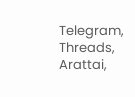Telegram, Threads, Arattai,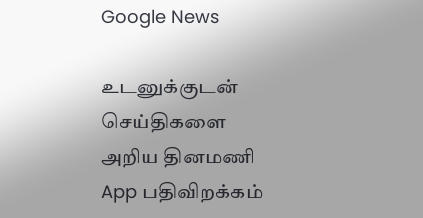Google News

உடனுக்குடன் செய்திகளை அறிய தினமணி App பதிவிறக்கம்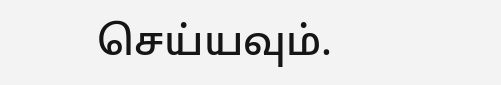செய்யவும்.